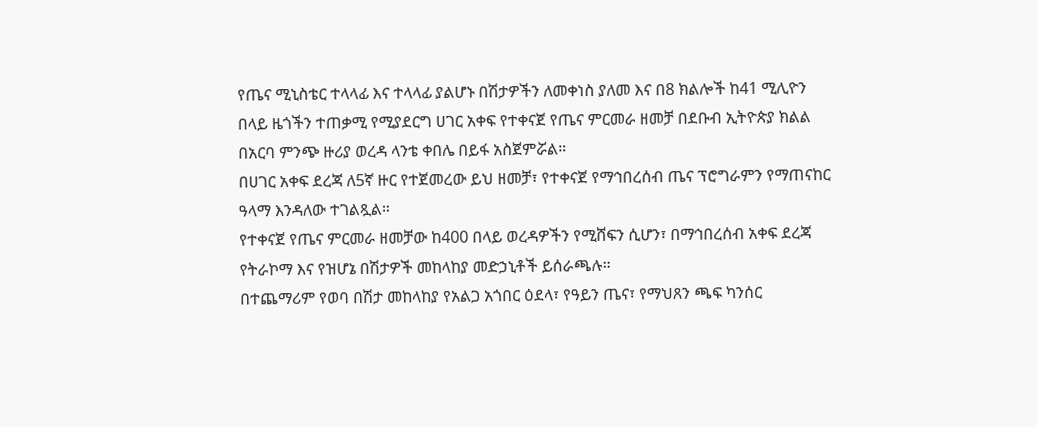የጤና ሚኒስቴር ተላላፊ እና ተላላፊ ያልሆኑ በሽታዎችን ለመቀነስ ያለመ እና በ8 ክልሎች ከ41 ሚሊዮን በላይ ዜጎችን ተጠቃሚ የሚያደርግ ሀገር አቀፍ የተቀናጀ የጤና ምርመራ ዘመቻ በደቡብ ኢትዮጵያ ክልል በአርባ ምንጭ ዙሪያ ወረዳ ላንቴ ቀበሌ በይፋ አስጀምሯል።
በሀገር አቀፍ ደረጃ ለ5ኛ ዙር የተጀመረው ይህ ዘመቻ፣ የተቀናጀ የማኅበረሰብ ጤና ፕሮግራምን የማጠናከር ዓላማ እንዳለው ተገልጿል።
የተቀናጀ የጤና ምርመራ ዘመቻው ከ400 በላይ ወረዳዎችን የሚሸፍን ሲሆን፣ በማኅበረሰብ አቀፍ ደረጃ የትራኮማ እና የዝሆኔ በሽታዎች መከላከያ መድኃኒቶች ይሰራጫሉ።
በተጨማሪም የወባ በሽታ መከላከያ የአልጋ አጎበር ዕደላ፣ የዓይን ጤና፣ የማህጸን ጫፍ ካንሰር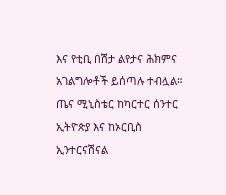እና የቲቢ በሽታ ልየታና ሕክምና አገልግሎቶች ይሰጣሉ ተብሏል።
ጤና ሚኒስቴር ከካርተር ሰንተር ኢትዮጵያ እና ከኦርቢስ ኢንተርናሽናል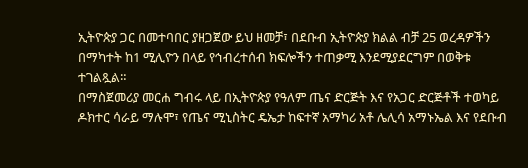ኢትዮጵያ ጋር በመተባበር ያዘጋጀው ይህ ዘመቻ፣ በደቡብ ኢትዮጵያ ክልል ብቻ 25 ወረዳዎችን በማካተት ከ1 ሚሊዮን በላይ የኅብረተሰብ ክፍሎችን ተጠቃሚ እንደሚያደርግም በወቅቱ ተገልጿል።
በማስጀመሪያ መርሐ ግብሩ ላይ በኢትዮጵያ የዓለም ጤና ድርጅት እና የአጋር ድርጅቶች ተወካይ ዶክተር ሳራይ ማሉሞ፣ የጤና ሚኒስትር ዴኤታ ከፍተኛ አማካሪ አቶ ሌሊሳ አማኑኤል እና የደቡብ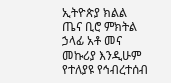ኢትዮጵያ ክልል ጤና ቢሮ ምክትል ኃላፊ አቶ መና መኩሪያ እንዲሁም የተለያዩ የኅብረተሰብ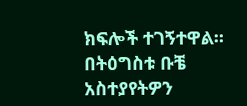ክፍሎች ተገኝተዋል።
በትዕግስቱ ቡቼ
አስተያየትዎን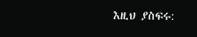እዚህ ያስፍሩ: